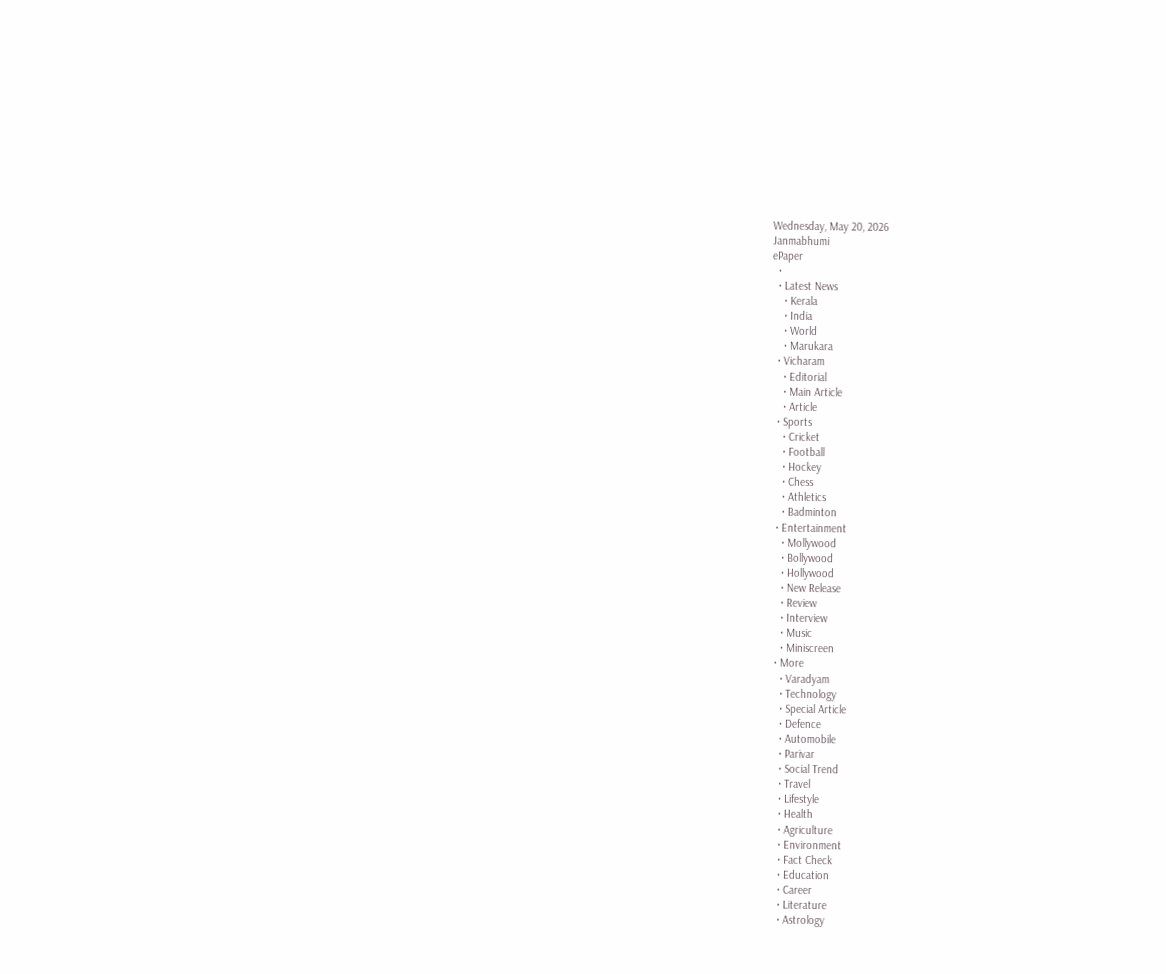Wednesday, May 20, 2026
Janmabhumi
ePaper
  •
  • Latest News
    • Kerala
    • India
    • World
    • Marukara
  • Vicharam
    • Editorial
    • Main Article
    • Article
  • Sports
    • Cricket
    • Football
    • Hockey
    • Chess
    • Athletics
    • Badminton
  • Entertainment
    • Mollywood
    • Bollywood
    • Hollywood
    • New Release
    • Review
    • Interview
    • Music
    • Miniscreen
  • More
    • Varadyam
    • Technology
    • Special Article
    • Defence
    • Automobile
    • Parivar
    • Social Trend
    • Travel
    • Lifestyle
    • Health
    • Agriculture
    • Environment
    • Fact Check
    • Education
    • Career
    • Literature
    • Astrology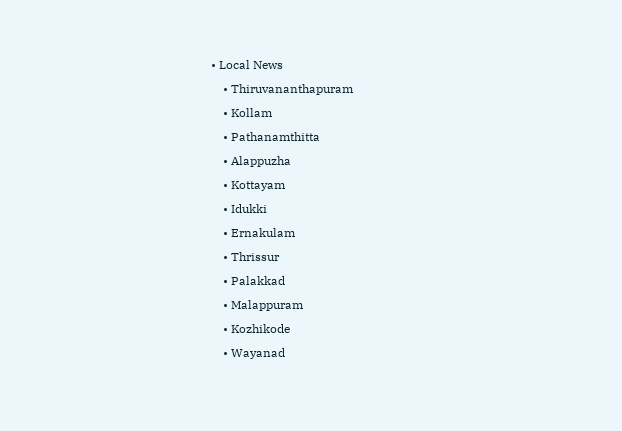• Local News
    • Thiruvananthapuram
    • Kollam
    • Pathanamthitta
    • Alappuzha
    • Kottayam
    • Idukki
    • Ernakulam
    • Thrissur
    • Palakkad
    • Malappuram
    • Kozhikode
    • Wayanad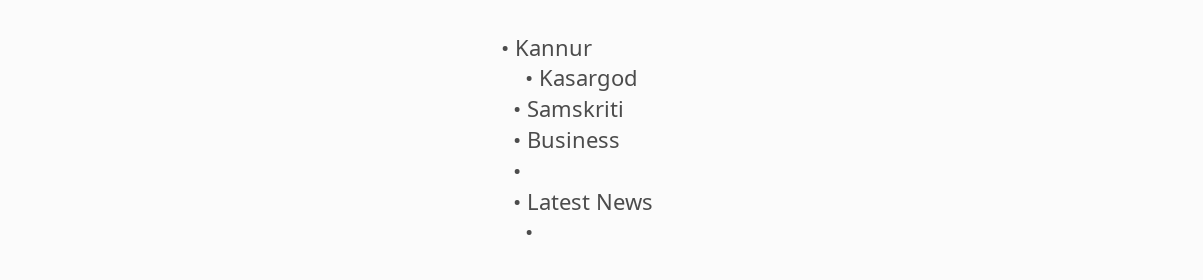• Kannur
    • Kasargod
  • Samskriti
  • Business
  •
  • Latest News
    •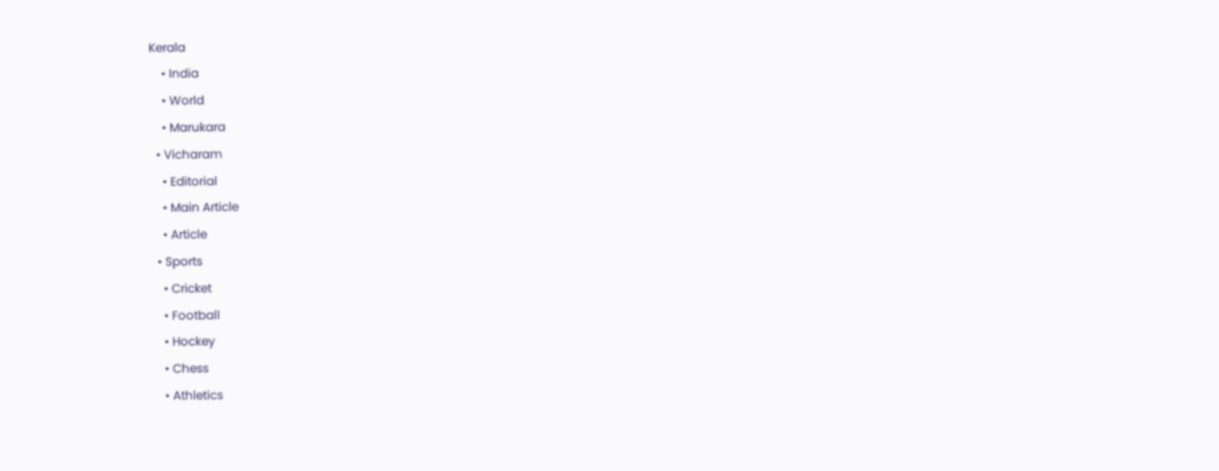Kerala
    • India
    • World
    • Marukara
  • Vicharam
    • Editorial
    • Main Article
    • Article
  • Sports
    • Cricket
    • Football
    • Hockey
    • Chess
    • Athletics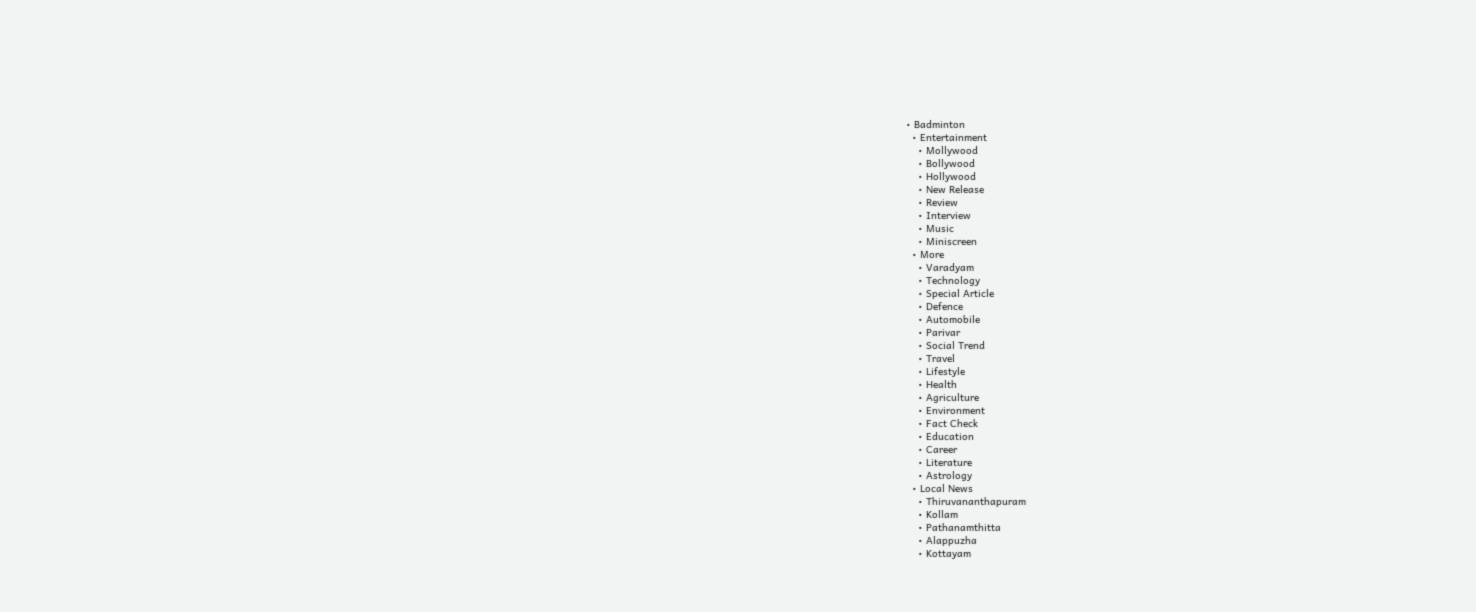• Badminton
  • Entertainment
    • Mollywood
    • Bollywood
    • Hollywood
    • New Release
    • Review
    • Interview
    • Music
    • Miniscreen
  • More
    • Varadyam
    • Technology
    • Special Article
    • Defence
    • Automobile
    • Parivar
    • Social Trend
    • Travel
    • Lifestyle
    • Health
    • Agriculture
    • Environment
    • Fact Check
    • Education
    • Career
    • Literature
    • Astrology
  • Local News
    • Thiruvananthapuram
    • Kollam
    • Pathanamthitta
    • Alappuzha
    • Kottayam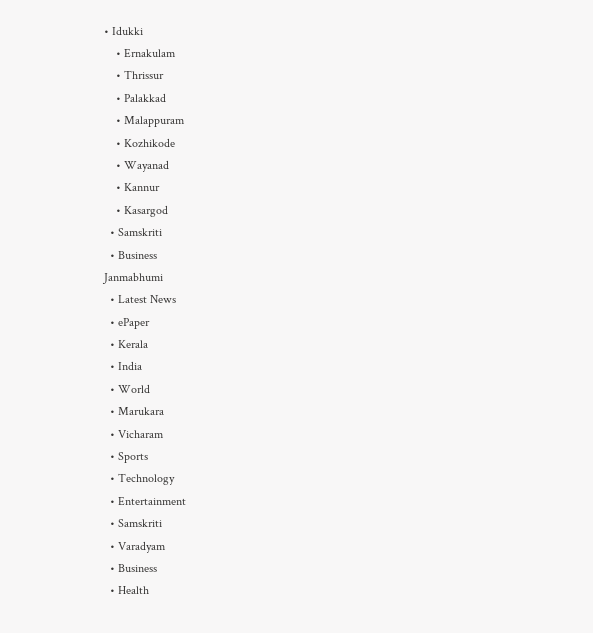• Idukki
    • Ernakulam
    • Thrissur
    • Palakkad
    • Malappuram
    • Kozhikode
    • Wayanad
    • Kannur
    • Kasargod
  • Samskriti
  • Business
Janmabhumi
  • Latest News
  • ePaper
  • Kerala
  • India
  • World
  • Marukara
  • Vicharam
  • Sports
  • Technology
  • Entertainment
  • Samskriti
  • Varadyam
  • Business
  • Health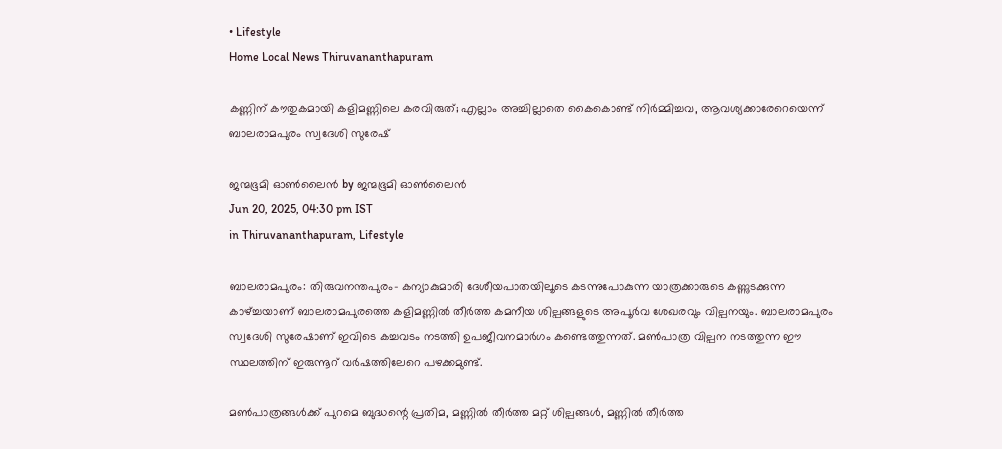• Lifestyle
Home Local News Thiruvananthapuram

കണ്ണിന് കൗതുകമായി കളിമണ്ണിലെ കരവിരുത്; എല്ലാം അച്ചില്ലാതെ കൈകൊണ്ട് നിർമ്മിച്ചവ, ആവശ്യക്കാരേറെയെന്ന് ബാലരാമപുരം സ്വദേശി സുരേഷ്

ജന്മഭൂമി ഓണ്‍ലൈന്‍ by ജന്മഭൂമി ഓണ്‍ലൈന്‍
Jun 20, 2025, 04:30 pm IST
in Thiruvananthapuram, Lifestyle

ബാലരാമപുരം: തിരുവനന്തപുരം- കന്യാകുമാരി ദേശീയപാതയിലൂടെ കടന്നുപോകുന്ന യാത്രക്കാരുടെ കണ്ണുടക്കുന്ന കാഴ്‌ച്ചയാണ് ബാലരാമപുരത്തെ കളിമണ്ണില്‍ തീര്‍ത്ത കമനീയ ശില്പങ്ങളുടെ അപൂര്‍വ ശേഖരവും വില്പനയും. ബാലരാമപുരം സ്വദേശി സുരേഷാണ് ഇവിടെ കച്ചവടം നടത്തി ഉപജീവനമാര്‍ഗം കണ്ടെത്തുന്നത്. മണ്‍പാത്ര വില്പന നടത്തുന്ന ഈ സ്ഥലത്തിന് ഇരുന്നൂറ് വര്‍ഷത്തിലേറെ പഴക്കമുണ്ട്.

മണ്‍പാത്രങ്ങള്‍ക്ക് പുറമെ ബുദ്ധന്റെ പ്രതിമ, മണ്ണില്‍ തീര്‍ത്ത മറ്റ് ശില്പങ്ങള്‍, മണ്ണില്‍ തീര്‍ത്ത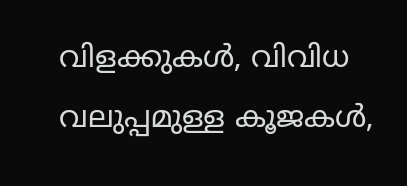വിളക്കുകള്‍, വിവിധ വലുപ്പമുള്ള കൂജകള്‍,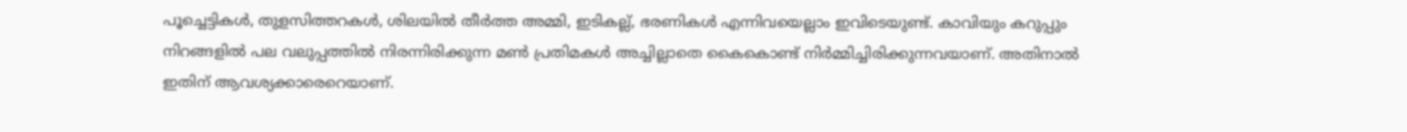പൂച്ചെട്ടികള്‍, തുളസിത്തറകള്‍, ശിലയില്‍ തീര്‍ത്ത അമ്മി, ഇടികല്ല്, ഭരണികള്‍ എന്നിവയെല്ലാം ഇവിടെയുണ്ട്. കാവിയും കറുപ്പും നിറങ്ങളില്‍ പല വലുപ്പത്തില്‍ നിരന്നിരിക്കുന്ന മണ്‍ പ്രതിമകള്‍ അച്ചില്ലാതെ കൈകൊണ്ട് നിര്‍മ്മിച്ചിരിക്കുന്നവയാണ്. അതിനാല്‍ ഇതിന് ആവശ്യക്കാരെറെയാണ്.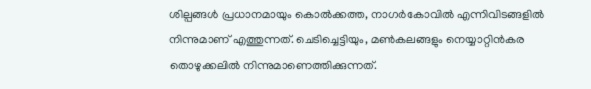ശില്പങ്ങള്‍ പ്രധാനമായും കൊൽക്കത്ത, നാഗര്‍കോവില്‍ എന്നിവിടങ്ങളില്‍ നിന്നുമാണ് എത്തുന്നത്. ചെടിച്ചെട്ടിയും, മണ്‍കലങ്ങളും നെയ്യാറ്റിന്‍കര തൊഴുക്കലില്‍ നിന്നുമാണെത്തിക്കുന്നത്.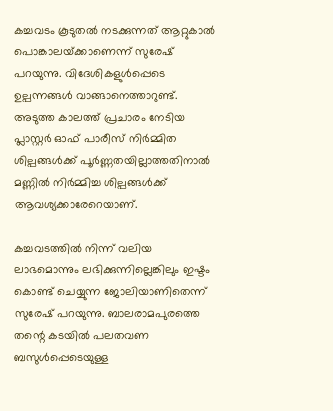കച്ചവടം കൂടുതല്‍ നടക്കുന്നത് ആറ്റുകാല്‍ പൊങ്കാലയ്‌ക്കാണെന്ന് സുരേഷ് പറയുന്നു. വിദേശികളുള്‍പ്പെടെ ഉല്പന്നങ്ങള്‍ വാങ്ങാനെത്താറുണ്ട്. അടുത്ത കാലത്ത് പ്രചാരം നേടിയ പ്ലാസ്റ്റര്‍ ഓഫ് പാരീസ് നിര്‍മ്മിത ശില്പങ്ങള്‍ക്ക് പൂര്‍ണ്ണതയില്ലാത്തതിനാല്‍ മണ്ണില്‍ നിര്‍മ്മിച്ച ശില്പങ്ങള്‍ക്ക് ആവശ്യക്കാരേറെയാണ്.

കച്ചവടത്തില്‍ നിന്ന് വലിയ ലാഭമൊന്നും ലഭിക്കുന്നില്ലെങ്കിലും ഇഷ്ടം കൊണ്ട് ചെയ്യുന്ന ജോലിയാണിതെന്ന് സുരേഷ് പറയുന്നു. ബാലരാമപുരത്തെ തന്റെ കടയില്‍ പലതവണ ബസുള്‍പ്പെടെയുള്ള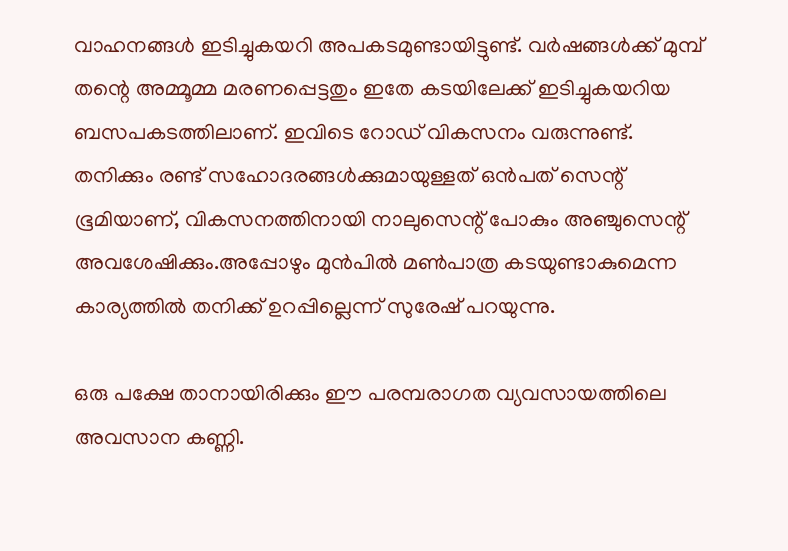വാഹനങ്ങള്‍ ഇടിച്ചുകയറി അപകടമുണ്ടായിട്ടുണ്ട്. വര്‍ഷങ്ങള്‍ക്ക് മുമ്പ് തന്റെ അമ്മൂമ്മ മരണപ്പെട്ടതും ഇതേ കടയിലേക്ക് ഇടിച്ചുകയറിയ ബസപകടത്തിലാണ്. ഇവിടെ റോഡ് വികസനം വരുന്നുണ്ട്. തനിക്കും രണ്ട് സഹോദരങ്ങള്‍ക്കുമായുള്ളത് ഒന്‍പത് സെന്റ് ഭൂമിയാണ്, വികസനത്തിനായി നാലുസെന്റ് പോകും അഞ്ചുസെന്റ് അവശേഷിക്കും.അപ്പോഴും മുന്‍പില്‍ മണ്‍പാത്ര കടയുണ്ടാകുമെന്ന കാര്യത്തില്‍ തനിക്ക് ഉറപ്പില്ലെന്ന് സുരേഷ് പറയുന്നു.

ഒരു പക്ഷേ താനായിരിക്കും ഈ പരമ്പരാഗത വ്യവസായത്തിലെ അവസാന കണ്ണി.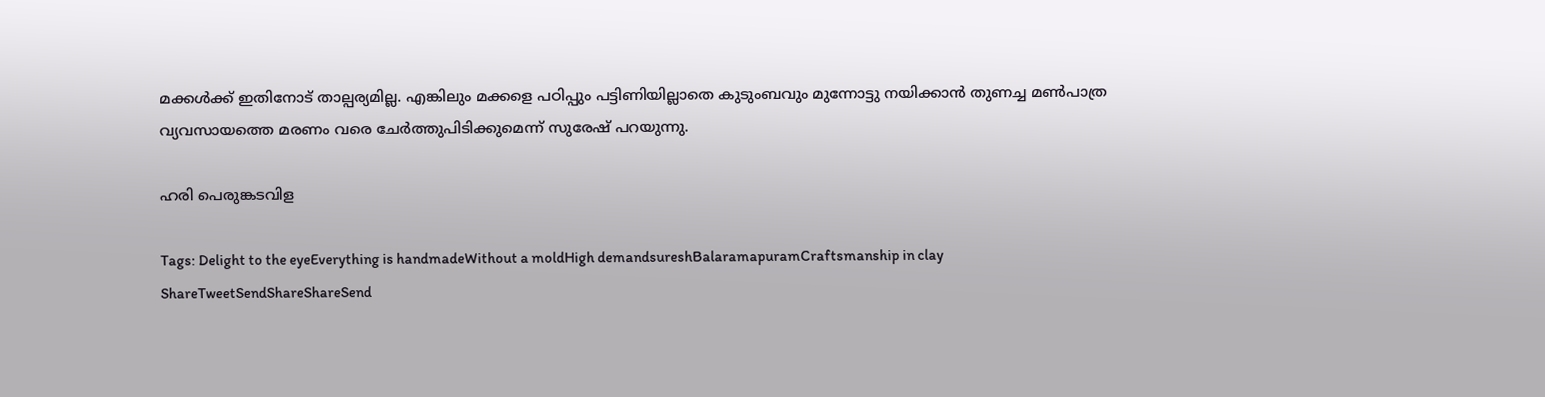മക്കള്‍ക്ക് ഇതിനോട് താല്പര്യമില്ല. എങ്കിലും മക്കളെ പഠിപ്പും പട്ടിണിയില്ലാതെ കുടുംബവും മുന്നോട്ടു നയിക്കാന്‍ തുണച്ച മണ്‍പാത്ര വ്യവസായത്തെ മരണം വരെ ചേര്‍ത്തുപിടിക്കുമെന്ന് സുരേഷ് പറയുന്നു.

ഹരി പെരുങ്കടവിള

Tags: Delight to the eyeEverything is handmadeWithout a moldHigh demandsureshBalaramapuramCraftsmanship in clay
ShareTweetSendShareShareSend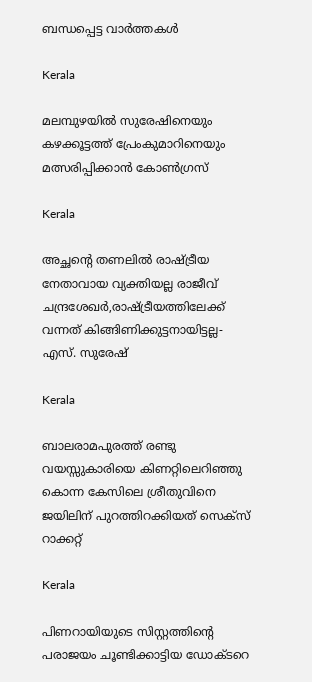ബന്ധപ്പെട്ട വാര്‍ത്തകള്‍

Kerala

മലമ്പുഴയില്‍ സുരേഷിനെയും കഴക്കൂട്ടത്ത് പ്രേംകുമാറിനെയും മത്സരിപ്പിക്കാന്‍ കോണ്‍ഗ്രസ്

Kerala

അച്ഛന്റെ തണലില്‍ രാഷ്‌ട്രീയ നേതാവായ വ്യക്തിയല്ല രാജീവ് ചന്ദ്രശേഖര്‍,രാഷ്‌ട്രീയത്തിലേക്ക് വന്നത് കിങ്ങിണിക്കുട്ടനായിട്ടല്ല- എസ്. സുരേഷ്

Kerala

ബാലരാമപുരത്ത് രണ്ടു വയസ്സുകാരിയെ കിണറ്റിലെറിഞ്ഞു കൊന്ന കേസിലെ ശ്രീതുവിനെ ജയിലിന് പുറത്തിറക്കിയത് സെക്സ് റാക്കറ്റ്

Kerala

പിണറായിയുടെ സിസ്റ്റത്തിന്റെ പരാജയം ചൂണ്ടിക്കാട്ടിയ ഡോക്ടറെ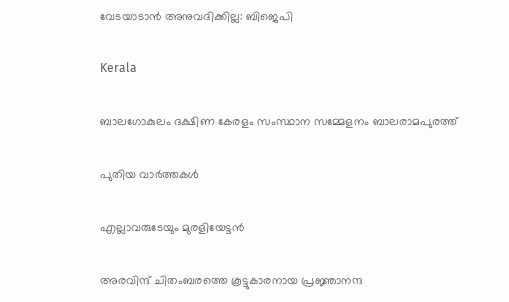വേടയാടാന്‍ അനുവദിക്കില്ല: ബിജെപി

Kerala

ബാലഗോകുലം ദക്ഷിണ കേരളം സംസ്ഥാന സമ്മേളനം ബാലരാമപുരത്ത്

പുതിയ വാര്‍ത്തകള്‍

എല്ലാവരുടേയും മുരളിയേട്ടന്‍

അരവിന്ദ് ചിതംബരത്തെ കൂട്ടുകാരനായ പ്രജ്ഞാനന്ദ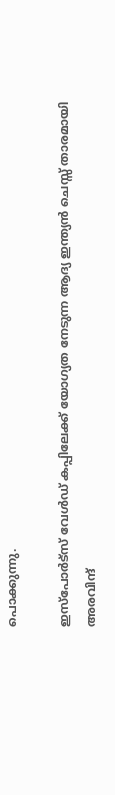പൊക്കുന്നു.

ഇസ്പോര്‍ട്സ് വേള്‍ഡ് കപ്പിലേക്ക് യോഗ്യത നേടുന്ന ആദ്യ ഇന്ത്യൻ ചെസ്സ് താരമായി അരവിന്ദ്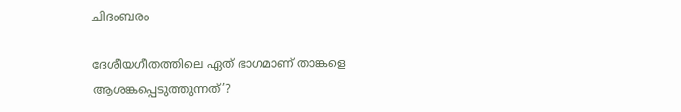ചിദംബരം

ദേശീയഗീതത്തിലെ ഏത് ഭാഗമാണ് താങ്കളെ ആശങ്കപ്പെടുത്തുന്നത്’?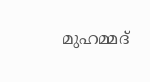മുഹമ്മദ്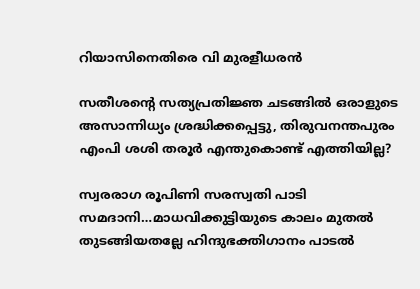റിയാസിനെതിരെ വി മുരളീധരൻ

സതീശന്റെ സത്യപ്രതിജ്ഞ ചടങ്ങില്‍ ഒരാളുടെ അസാന്നിധ്യം ശ്രദ്ധിക്കപ്പെട്ടു, തിരുവനന്തപുരം എംപി ശശി തരൂര്‍ എന്തുകൊണ്ട് എത്തിയില്ല?

സ്വരരാഗ രൂപിണി സരസ്വതി പാടി സമദാനി…മാധവിക്കുട്ടിയുടെ കാലം മുതല്‍ തുടങ്ങിയതല്ലേ ഹിന്ദുഭക്തിഗാനം പാടല്‍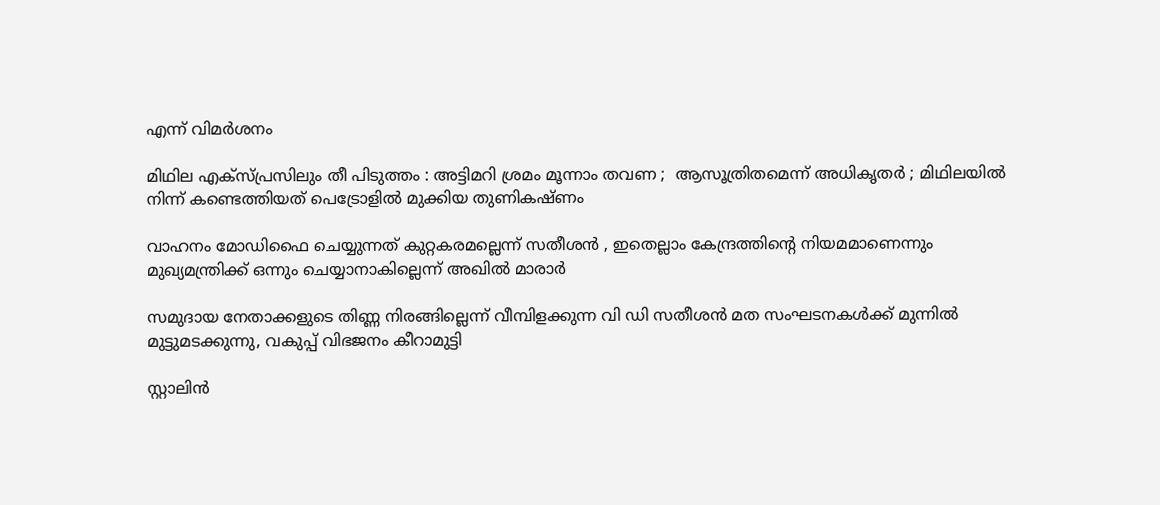എന്ന് വിമര്‍ശനം

മിഥില എക്സ്പ്രസിലും തീ പിടുത്തം : അട്ടിമറി ശ്രമം മൂന്നാം തവണ ;  ആസൂത്രിതമെന്ന് അധികൃതർ ; മിഥിലയിൽ നിന്ന് കണ്ടെത്തിയത് പെട്രോളിൽ മുക്കിയ തുണികഷ്ണം

വാഹനം മോഡിഫൈ ചെയ്യുന്നത് കുറ്റകരമല്ലെന്ന് സതീശന്‍ , ഇതെല്ലാം കേന്ദ്രത്തിന്റെ നിയമമാണെന്നും മുഖ്യമന്ത്രിക്ക് ഒന്നും ചെയ്യാനാകില്ലെന്ന് അഖില്‍ മാരാര്‍

സമുദായ നേതാക്കളുടെ തിണ്ണ നിരങ്ങില്ലെന്ന് വീമ്പിളക്കുന്ന വി ഡി സതീശന്‍ മത സംഘടനകള്‍ക്ക് മുന്നില്‍ മുട്ടുമടക്കുന്നു, വകുപ്പ് വിഭജനം കീറാമുട്ടി

സ്റ്റാലിന്‍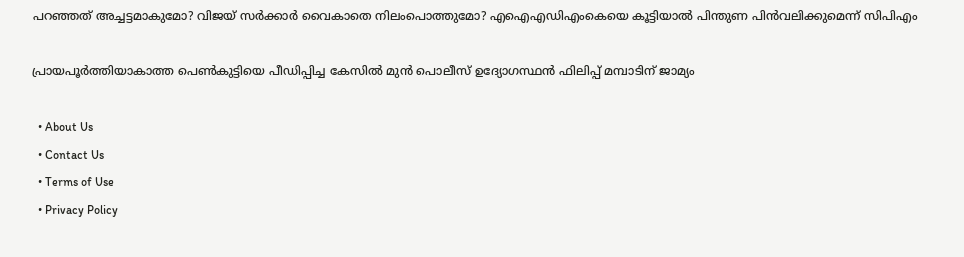പറഞ്ഞത് അച്ചട്ടമാകുമോ? വിജയ് സർക്കാര്‍ വൈകാതെ നിലംപൊത്തുമോ? എഐഎഡിഎംകെയെ കൂട്ടിയാൽ പിന്തുണ പിൻവലിക്കുമെന്ന് സിപിഎം

പ്രായപൂര്‍ത്തിയാകാത്ത പെണ്‍കുട്ടിയെ പീഡിപ്പിച്ച കേസില്‍ മുന്‍ പൊലീസ് ഉദ്യോഗസ്ഥന്‍ ഫിലിപ്പ് മമ്പാടിന് ജാമ്യം

  • About Us
  • Contact Us
  • Terms of Use
  • Privacy Policy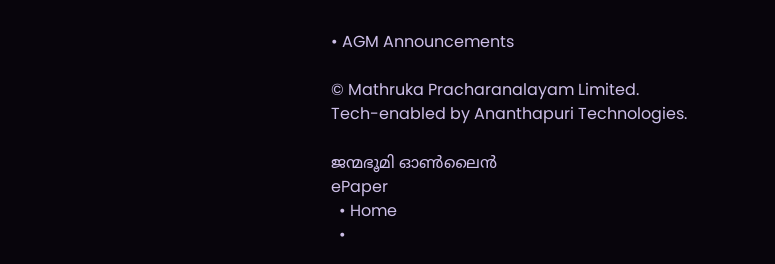• AGM Announcements

© Mathruka Pracharanalayam Limited.
Tech-enabled by Ananthapuri Technologies.

ജന്മഭൂമി ഓണ്‍ലൈന്‍
ePaper
  • Home
  •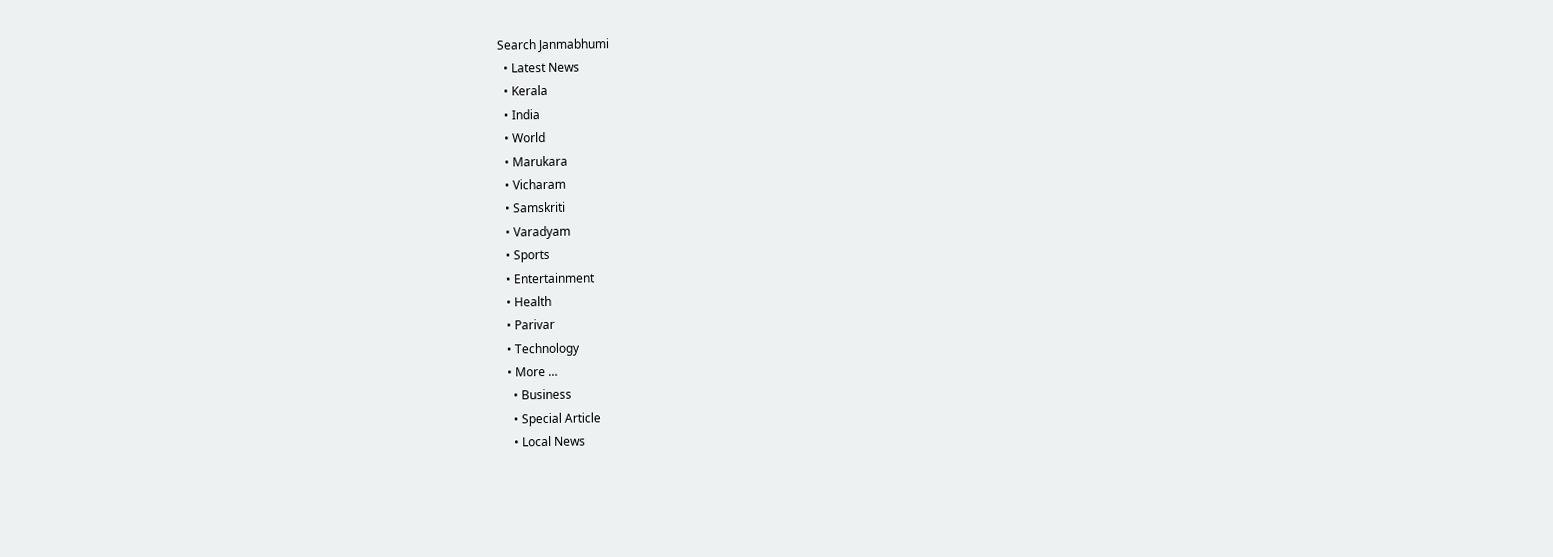Search Janmabhumi
  • Latest News
  • Kerala
  • India
  • World
  • Marukara
  • Vicharam
  • Samskriti
  • Varadyam
  • Sports
  • Entertainment
  • Health
  • Parivar
  • Technology
  • More …
    • Business
    • Special Article
    • Local News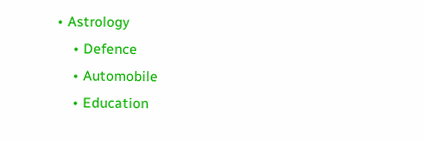• Astrology
    • Defence
    • Automobile
    • Education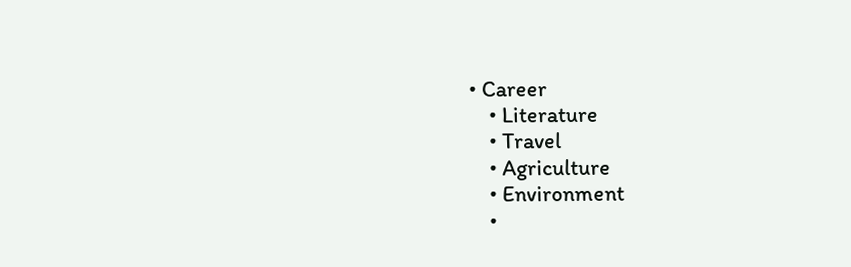• Career
    • Literature
    • Travel
    • Agriculture
    • Environment
    •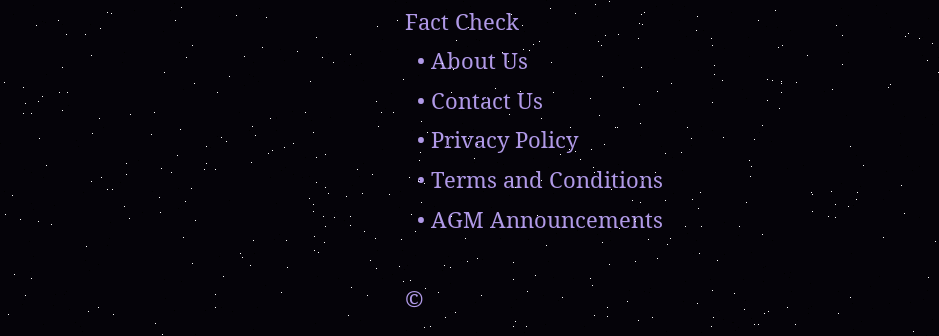Fact Check
  • About Us
  • Contact Us
  • Privacy Policy
  • Terms and Conditions
  • AGM Announcements

©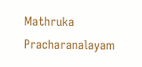Mathruka Pracharanalayam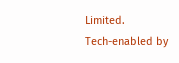Limited.
Tech-enabled by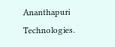Ananthapuri Technologies.